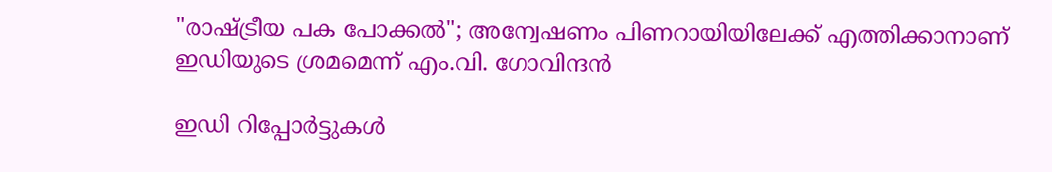"രാഷ്‌ട്രീയ പക പോക്കൽ"; അന്വേഷണം പിണറായിയിലേക്ക് എത്തിക്കാനാണ് ഇഡിയുടെ ശ്രമമെന്ന് എം.വി. ഗോവിന്ദൻ

ഇഡി റിപ്പോർട്ടുകൾ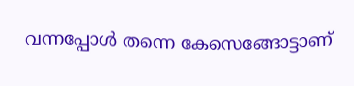വന്നപ്പോൾ തന്നെ കേസെങ്ങോട്ടാണ്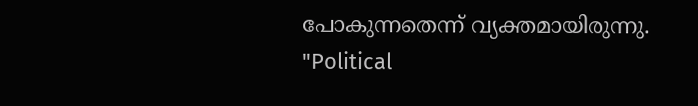പോകുന്നതെന്ന് വ്യക്തമായിരുന്നു.
"Political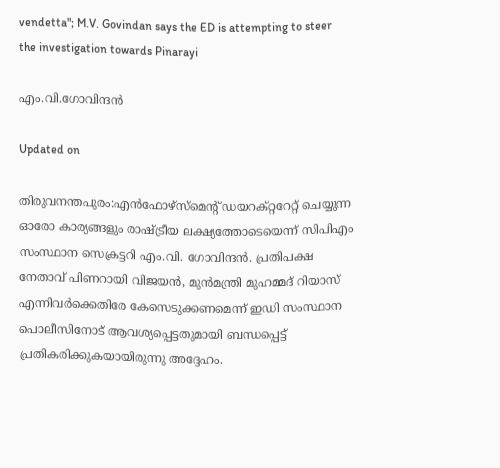vendetta"; M.V. Govindan says the ED is attempting to steer the investigation towards Pinarayi

എം.വി.ഗോവിന്ദൻ

Updated on

തിരുവനന്തപുരം:എൻഫോഴ്സ്മെന്‍റ് ഡയറക്റ്ററേറ്റ് ചെയ്യുന്ന ഓരോ കാര്യങ്ങളും രാഷ്‌ട്രീയ ലക്ഷ്യത്തോടെയെന്ന് സിപിഎം സംസ്ഥാന സെക്രട്ടറി എം.വി. ഗോവിന്ദൻ. പ്രതിപക്ഷ നേതാവ് പിണറായി വിജയൻ, മുൻമന്ത്രി മുഹമ്മദ് റിയാസ് എന്നിവർക്കെതിരേ കേസെടുക്കണമെന്ന് ഇഡി സംസ്ഥാന പൊലീസിനോട് ആവശ്യപ്പെട്ടതുമായി ബന്ധപ്പെട്ട് പ്രതികരിക്കുകയായിരുന്നു അദ്ദേഹം.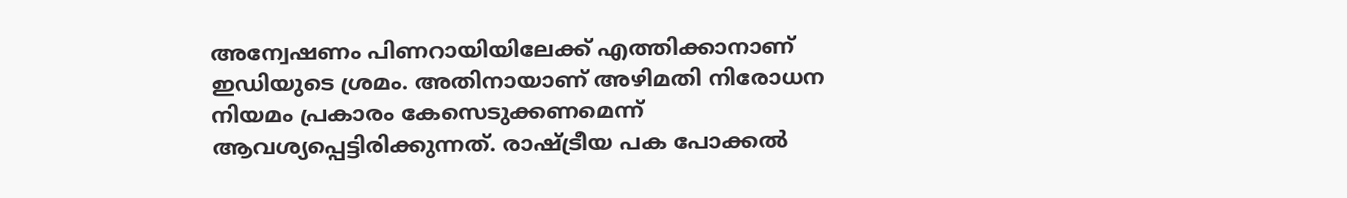അന്വേഷണം പിണറായിയിലേക്ക് എത്തിക്കാനാണ് ഇഡിയുടെ ശ്രമം. അതിനായാണ് അഴിമതി നിരോധന നിയമം പ്രകാരം കേസെടുക്കണമെന്ന് ആവശ്യപ്പെട്ടിരിക്കുന്നത്. രാഷ്ട്രീയ പക പോക്കൽ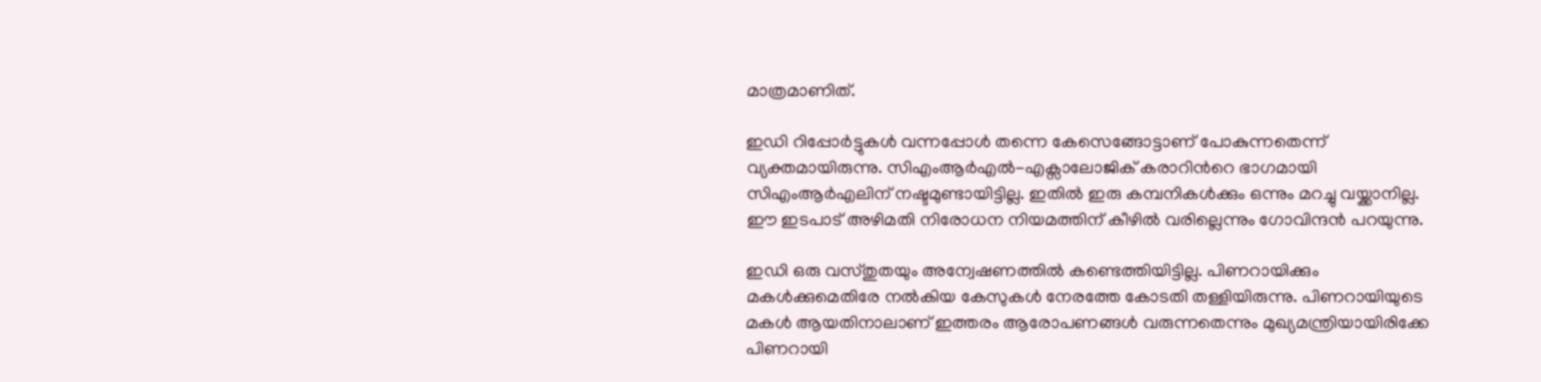മാത്രമാണിത്.

ഇഡി റിപ്പോർട്ടുകൾ വന്നപ്പോൾ തന്നെ കേസെങ്ങോട്ടാണ് പോകുന്നതെന്ന് വ്യക്തമായിരുന്നു. സിഎംആർഎൽ-എക്സാലോജിക് കരാറിന്‍റെ ഭാഗമായി സിഎംആർഎലിന് നഷ്ടമുണ്ടായിട്ടില്ല. ഇതിൽ ഇരു കമ്പനികൾക്കും ഒന്നും മറച്ചു വയ്ക്കാനില്ല. ഈ ഇടപാട് അഴിമതി നിരോധന നിയമത്തിന് കീഴിൽ വരില്ലെന്നും ഗോവിന്ദൻ പറയുന്നു.

ഇഡി ഒരു വസ്തുതയും അന്വേഷണത്തിൽ കണ്ടെത്തിയിട്ടില്ല. പിണറായിക്കും മകൾക്കുമെതിരേ നൽകിയ കേസുകൾ നേരത്തേ കോടതി തള്ളിയിരുന്നു. പിണറായിയുടെ മകൾ ആയതിനാലാണ് ഇത്തരം ആരോപണങ്ങൾ വരുന്നതെന്നും മുഖ്യമന്ത്രിയായിരിക്കേ പിണറായി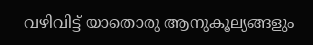വഴിവിട്ട് യാതൊരു ആനുകൂല്യങ്ങളും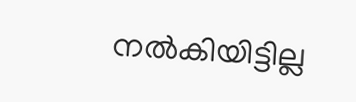നൽകിയിട്ടില്ല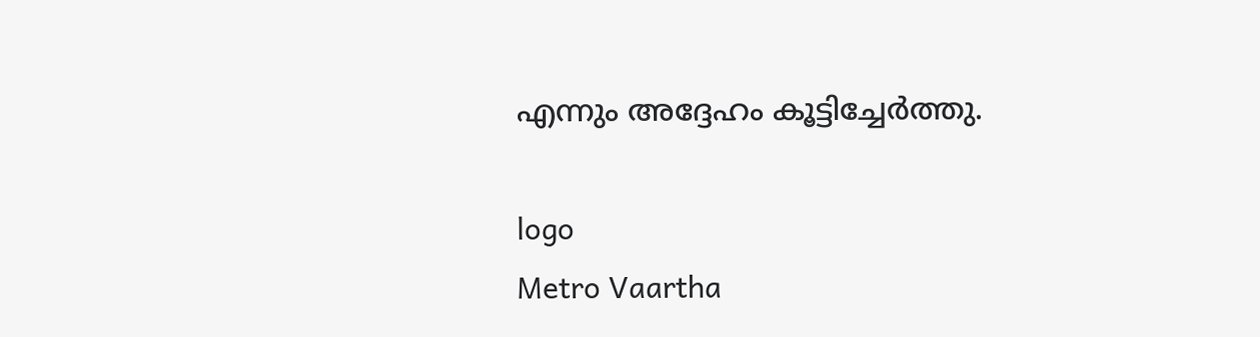എന്നും അദ്ദേഹം കൂട്ടിച്ചേർത്തു.

logo
Metro Vaartha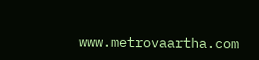www.metrovaartha.com